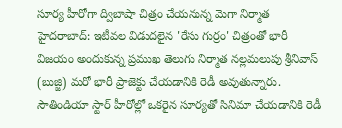సూర్య హీరోగా ద్విబాషా చిత్రం చేయనున్న మెగా నిర్మాత
హైదరాబాద్: ఇటీవల విడుదలైన 'రేసు గుర్రం' చిత్రంతో భారీ విజయం అందుకున్న ప్రముఖ తెలుగు నిర్మాత నల్లమలుపు శ్రీనివాస్ (బుజ్జి) మరో భారీ ప్రాజెక్టు చేయడానికి రెడీ అవుతున్నారు. సౌతిండియా స్టార్ హీరోల్లో ఒకరైన సూర్యతో సినిమా చేయడానికి రెడీ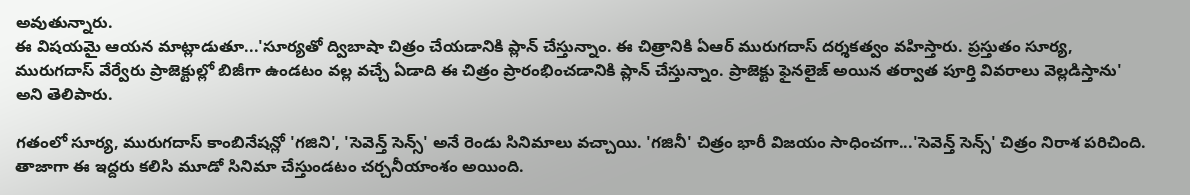అవుతున్నారు.
ఈ విషయమై ఆయన మాట్లాడుతూ...'సూర్యతో ద్విబాషా చిత్రం చేయడానికి ప్లాన్ చేస్తున్నాం. ఈ చిత్రానికి ఏఆర్ మురుగదాస్ దర్శకత్వం వహిస్తారు. ప్రస్తుతం సూర్య, మురుగదాస్ వేర్వేరు ప్రాజెక్టుల్లో బిజీగా ఉండటం వల్ల వచ్చే ఏడాది ఈ చిత్రం ప్రారంభించడానికి ప్లాన్ చేస్తున్నాం. ప్రాజెక్టు ఫైనలైజ్ అయిన తర్వాత పూర్తి వివరాలు వెల్లడిస్తాను' అని తెలిపారు.

గతంలో సూర్య, మురుగదాస్ కాంబినేషన్లో 'గజిని', 'సెవెన్త్ సెన్స్' అనే రెండు సినిమాలు వచ్చాయి. 'గజినీ' చిత్రం భారీ విజయం సాధించగా...'సెవెన్త్ సెన్స్' చిత్రం నిరాశ పరిచింది. తాజాగా ఈ ఇద్దరు కలిసి మూడో సినిమా చేస్తుండటం చర్చనీయాంశం అయింది.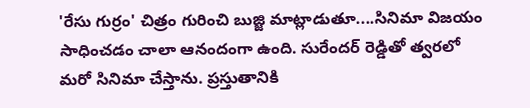'రేసు గుర్రం' చిత్రం గురించి బుజ్జి మాట్లాడుతూ....సినిమా విజయం సాధించడం చాలా ఆనందంగా ఉంది. సురేందర్ రెడ్డితో త్వరలో మరో సినిమా చేస్తాను. ప్రస్తుతానికి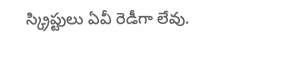స్క్రిప్టులు ఏవీ రెడీగా లేవు.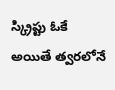స్క్రిప్టు ఓకే అయితే త్వరలోనే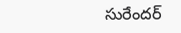సురేందర్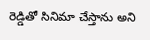రెడ్డితో సినిమా చేస్తాను అని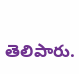తెలిపారు.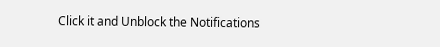Click it and Unblock the Notifications